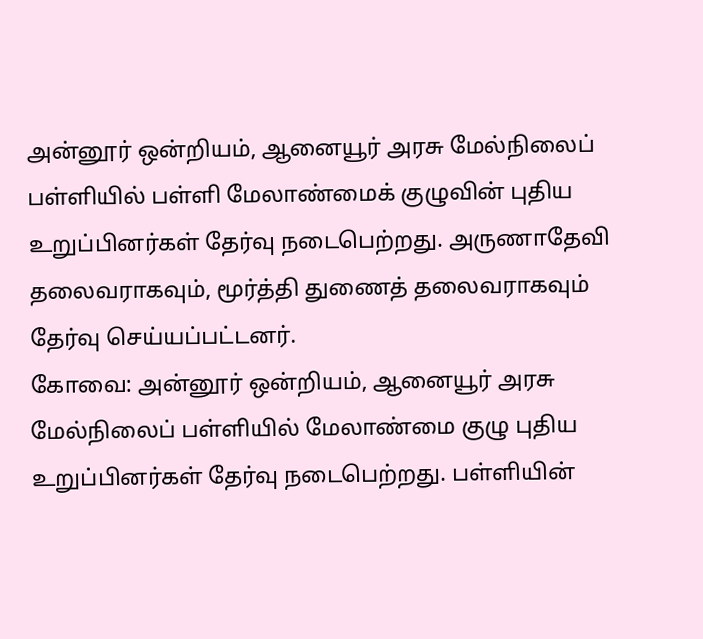அன்னூர் ஒன்றியம், ஆனையூர் அரசு மேல்நிலைப் பள்ளியில் பள்ளி மேலாண்மைக் குழுவின் புதிய உறுப்பினர்கள் தேர்வு நடைபெற்றது. அருணாதேவி தலைவராகவும், மூர்த்தி துணைத் தலைவராகவும் தேர்வு செய்யப்பட்டனர்.
கோவை: அன்னூர் ஒன்றியம், ஆனையூர் அரசு மேல்நிலைப் பள்ளியில் மேலாண்மை குழு புதிய உறுப்பினர்கள் தேர்வு நடைபெற்றது. பள்ளியின்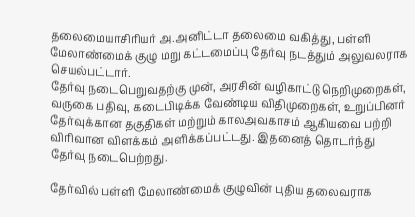தலைமையாசிரியர் அ.அனிட்டா தலைமை வகித்து, பள்ளி மேலாண்மைக் குழு மறு கட்டமைப்பு தேர்வு நடத்தும் அலுவலராக செயல்பட்டார்.
தேர்வு நடைபெறுவதற்கு முன், அரசின் வழிகாட்டு நெறிமுறைகள், வருகை பதிவு, கடைபிடிக்க வேண்டிய விதிமுறைகள், உறுப்பினர் தேர்வுக்கான தகுதிகள் மற்றும் காலஅவகாசம் ஆகியவை பற்றி விரிவான விளக்கம் அளிக்கப்பட்டது. இதனைத் தொடர்ந்து தேர்வு நடைபெற்றது.

தேர்வில் பள்ளி மேலாண்மைக் குழுவின் புதிய தலைவராக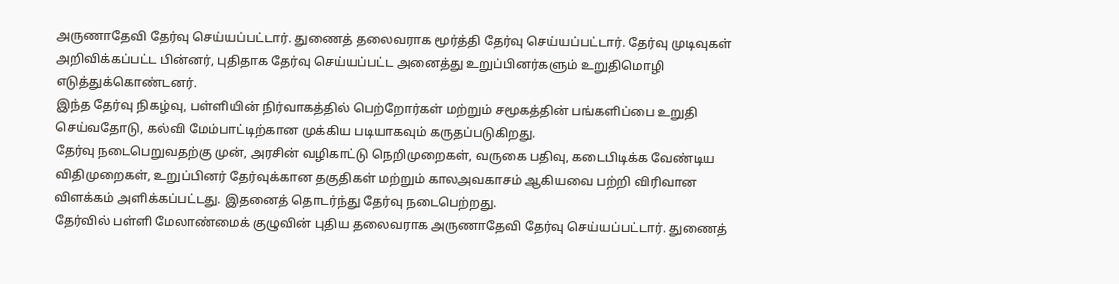அருணாதேவி தேர்வு செய்யப்பட்டார். துணைத் தலைவராக மூர்த்தி தேர்வு செய்யப்பட்டார். தேர்வு முடிவுகள் அறிவிக்கப்பட்ட பின்னர், புதிதாக தேர்வு செய்யப்பட்ட அனைத்து உறுப்பினர்களும் உறுதிமொழி எடுத்துக்கொண்டனர்.
இந்த தேர்வு நிகழ்வு, பள்ளியின் நிர்வாகத்தில் பெற்றோர்கள் மற்றும் சமூகத்தின் பங்களிப்பை உறுதி செய்வதோடு, கல்வி மேம்பாட்டிற்கான முக்கிய படியாகவும் கருதப்படுகிறது.
தேர்வு நடைபெறுவதற்கு முன், அரசின் வழிகாட்டு நெறிமுறைகள், வருகை பதிவு, கடைபிடிக்க வேண்டிய விதிமுறைகள், உறுப்பினர் தேர்வுக்கான தகுதிகள் மற்றும் காலஅவகாசம் ஆகியவை பற்றி விரிவான விளக்கம் அளிக்கப்பட்டது. இதனைத் தொடர்ந்து தேர்வு நடைபெற்றது.
தேர்வில் பள்ளி மேலாண்மைக் குழுவின் புதிய தலைவராக அருணாதேவி தேர்வு செய்யப்பட்டார். துணைத்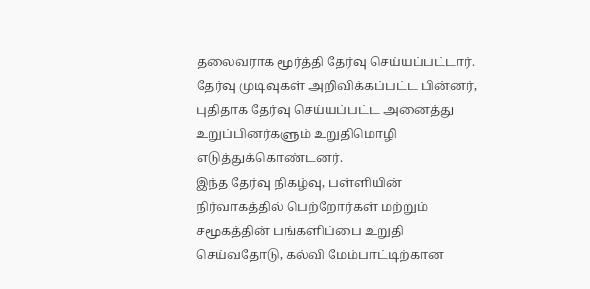தலைவராக மூர்த்தி தேர்வு செய்யப்பட்டார். தேர்வு முடிவுகள் அறிவிக்கப்பட்ட பின்னர், புதிதாக தேர்வு செய்யப்பட்ட அனைத்து உறுப்பினர்களும் உறுதிமொழி எடுத்துக்கொண்டனர்.
இந்த தேர்வு நிகழ்வு, பள்ளியின் நிர்வாகத்தில் பெற்றோர்கள் மற்றும் சமூகத்தின் பங்களிப்பை உறுதி செய்வதோடு, கல்வி மேம்பாட்டிற்கான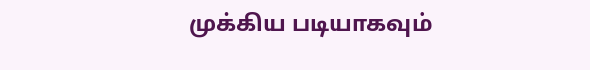முக்கிய படியாகவும்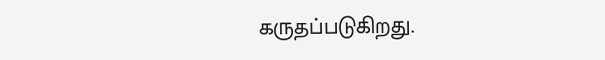கருதப்படுகிறது.